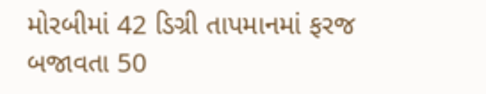મોરબીમાં 42 ડિગ્રી તાપમાનમાં ફરજ બજાવતા 50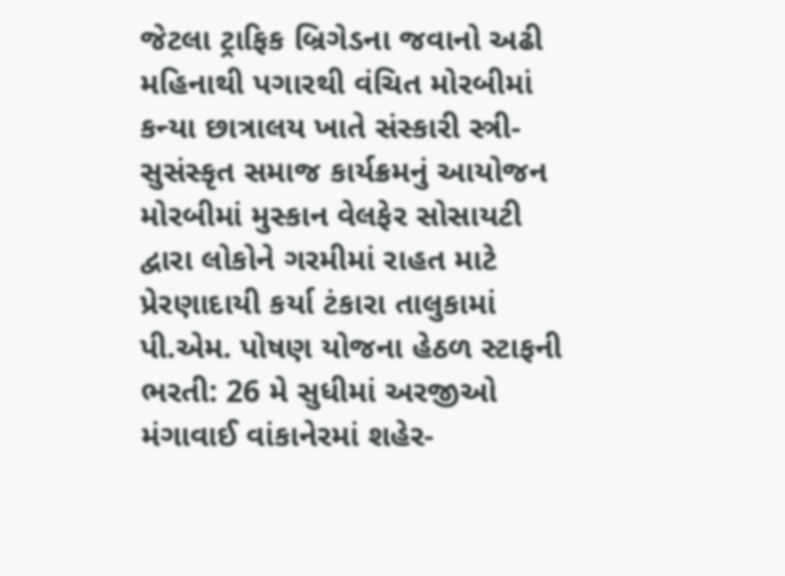જેટલા ટ્રાફિક બ્રિગેડના જવાનો અઢી મહિનાથી પગારથી વંચિત મોરબીમાં કન્યા છાત્રાલય ખાતે સંસ્કારી સ્ત્રી-સુસંસ્કૃત સમાજ કાર્યક્રમનું આયોજન મોરબીમાં મુસ્કાન વેલફેર સોસાયટી દ્વારા લોકોને ગરમીમાં રાહત માટે પ્રેરણાદાયી કર્યા ટંકારા તાલુકામાં પી.એમ. પોષણ યોજના હેઠળ સ્ટાફની ભરતી: 26 મે સુધીમાં અરજીઓ મંગાવાઈ વાંકાનેરમાં શહેર-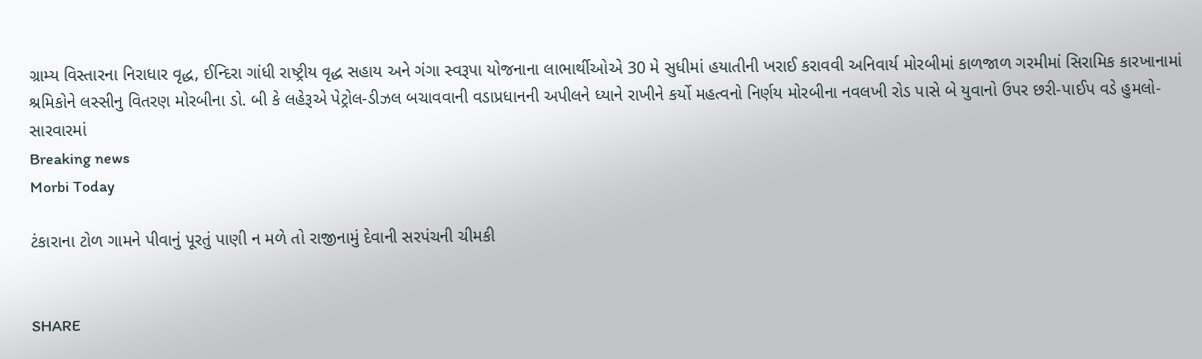ગ્રામ્ય વિસ્તારના નિરાધાર વૃદ્ધ, ઈન્દિરા ગાંધી રાષ્ટ્રીય વૃદ્ધ સહાય અને ગંગા સ્વરૂપા યોજનાના લાભાર્થીઓએ 30 મે સુધીમાં હયાતીની ખરાઈ કરાવવી અનિવાર્ય મોરબીમાં કાળજાળ ગરમીમાં સિરામિક કારખાનામાં શ્રમિકોને લસ્સીનુ વિતરણ મોરબીના ડો. બી કે લહેરૂએ પેટ્રોલ-ડીઝલ બચાવવાની વડાપ્રધાનની અપીલને ધ્યાને રાખીને કર્યો મહત્વનો નિર્ણય મોરબીના નવલખી રોડ પાસે બે યુવાનો ઉપર છરી-પાઈપ વડે હુમલો-સારવારમાં
Breaking news
Morbi Today

ટંકારાના ટોળ ગામને પીવાનું પૂરતું પાણી ન મળે તો રાજીનામું દેવાની સરપંચની ચીમકી


SHARE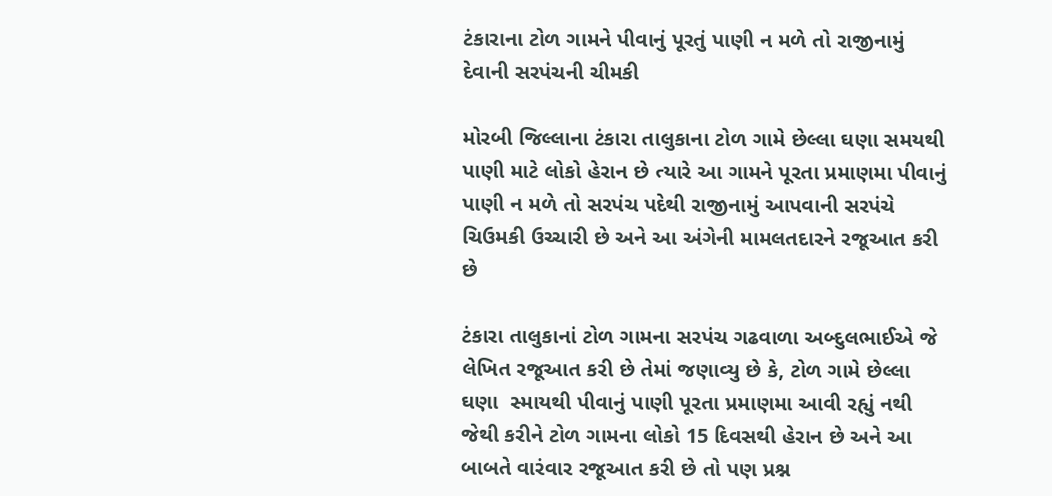ટંકારાના ટોળ ગામને પીવાનું પૂરતું પાણી ન મળે તો રાજીનામું દેવાની સરપંચની ચીમકી

મોરબી જિલ્લાના ટંકારા તાલુકાના ટોળ ગામે છેલ્લા ઘણા સમયથી પાણી માટે લોકો હેરાન છે ત્યારે આ ગામને પૂરતા પ્રમાણમા પીવાનું પાણી ન મળે તો સરપંચ પદેથી રાજીનામું આપવાની સરપંચે ચિઉમકી ઉચ્ચારી છે અને આ અંગેની મામલતદારને રજૂઆત કરી છે

ટંકારા તાલુકાનાં ટોળ ગામના સરપંચ ગઢવાળા અબ્દુલભાઈએ જે લેખિત રજૂઆત કરી છે તેમાં જણાવ્યુ છે કે, ટોળ ગામે છેલ્લા ઘણા  સ્માયથી પીવાનું પાણી પૂરતા પ્રમાણમા આવી રહ્યું નથી જેથી કરીને ટોળ ગામના લોકો 15 દિવસથી હેરાન છે અને આ બાબતે વારંવાર રજૂઆત કરી છે તો પણ પ્રશ્ન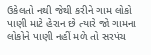ઉકેલતો નથી જેથી કરીને ગામ લોકો પાણી માટે હેરાન છે ત્યારે જો ગામના લોકોને પાણી નહીં મળે તો સરપંચ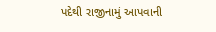પદેથી રાજીનામું આપવાની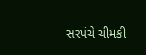સરપંચે ચીમકી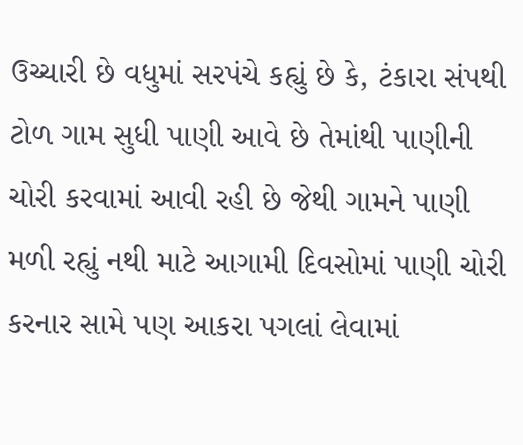ઉચ્ચારી છે વધુમાં સરપંચે કહ્યું છે કે, ટંકારા સંપથી ટોળ ગામ સુધી પાણી આવે છે તેમાંથી પાણીની ચોરી કરવામાં આવી રહી છે જેથી ગામને પાણી મળી રહ્યું નથી માટે આગામી દિવસોમાં પાણી ચોરી કરનાર સામે પણ આકરા પગલાં લેવામાં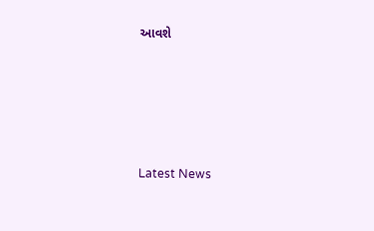આવશે






Latest News